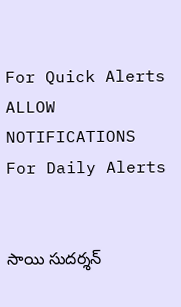For Quick Alerts
ALLOW NOTIFICATIONS
For Daily Alerts


సాయి సుదర్శన్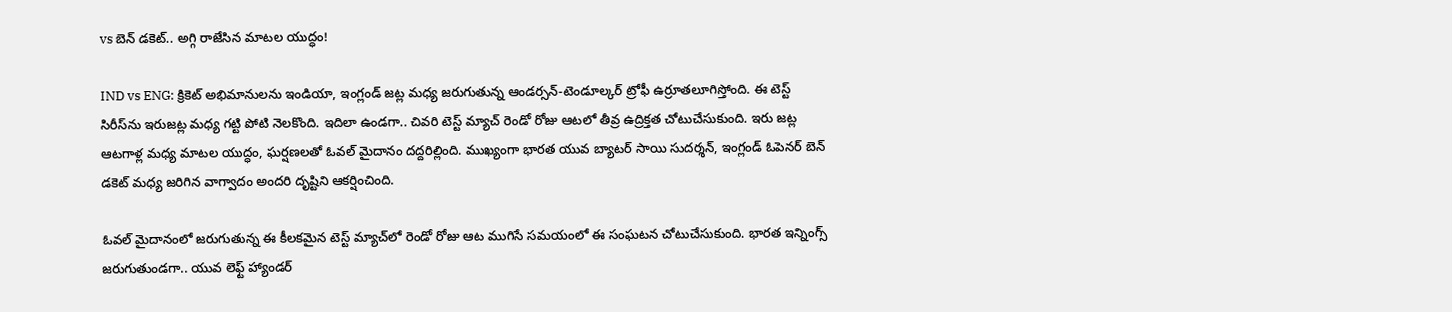vs బెన్ డకెట్.. అగ్గి రాజేసిన మాటల యుద్ధం!

IND vs ENG: క్రికెట్ అభిమానులను ఇండియా, ఇంగ్లండ్ జట్ల మధ్య జరుగుతున్న ఆండర్సన్-టెండూల్కర్ ట్రోఫీ ఉర్రూతలూగిస్తోంది. ఈ టెస్ట్ సిరీస్‌ను ఇరుజట్ల మధ్య గట్టి పోటి నెలకొంది. ఇదిలా ఉండగా.. చివరి టెస్ట్ మ్యాచ్ రెండో రోజు ఆటలో తీవ్ర ఉద్రిక్తత చోటుచేసుకుంది. ఇరు జట్ల ఆటగాళ్ల మధ్య మాటల యుద్ధం, ఘర్షణలతో ఓవల్ మైదానం దద్దరిల్లింది. ముఖ్యంగా భారత యువ బ్యాటర్ సాయి సుదర్శన్, ఇంగ్లండ్ ఓపెనర్ బెన్ డకెట్ మధ్య జరిగిన వాగ్వాదం అందరి దృష్టిని ఆకర్షించింది.

ఓవల్ మైదానంలో జరుగుతున్న ఈ కీలకమైన టెస్ట్ మ్యాచ్‌లో రెండో రోజు ఆట ముగిసే సమయంలో ఈ సంఘటన చోటుచేసుకుంది. భారత ఇన్నింగ్స్ జరుగుతుండగా.. యువ లెఫ్ట్ హ్యాండర్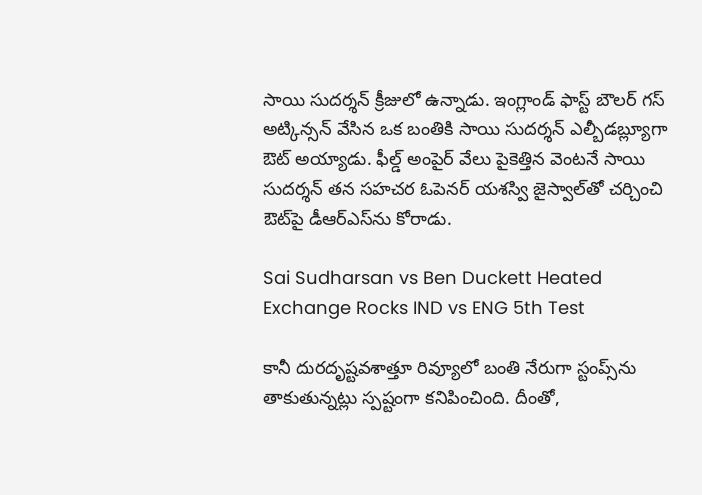సాయి సుదర్శన్ క్రీజులో ఉన్నాడు. ఇంగ్లాండ్ ఫాస్ట్ బౌలర్ గస్ అట్కిన్సన్ వేసిన ఒక బంతికి సాయి సుదర్శన్ ఎల్బీడబ్ల్యూగా ఔట్ అయ్యాడు. ఫీల్డ్ అంపైర్ వేలు పైకెత్తిన వెంటనే సాయి సుదర్శన్ తన సహచర ఓపెనర్ యశస్వి జైస్వాల్‌తో చర్చించి ఔట్‌పై డీఆర్ఎస్‌ను కోరాడు.

Sai Sudharsan vs Ben Duckett Heated Exchange Rocks IND vs ENG 5th Test

కానీ దురదృష్టవశాత్తూ రివ్యూలో బంతి నేరుగా స్టంప్స్‌ను తాకుతున్నట్లు స్పష్టంగా కనిపించింది. దీంతో,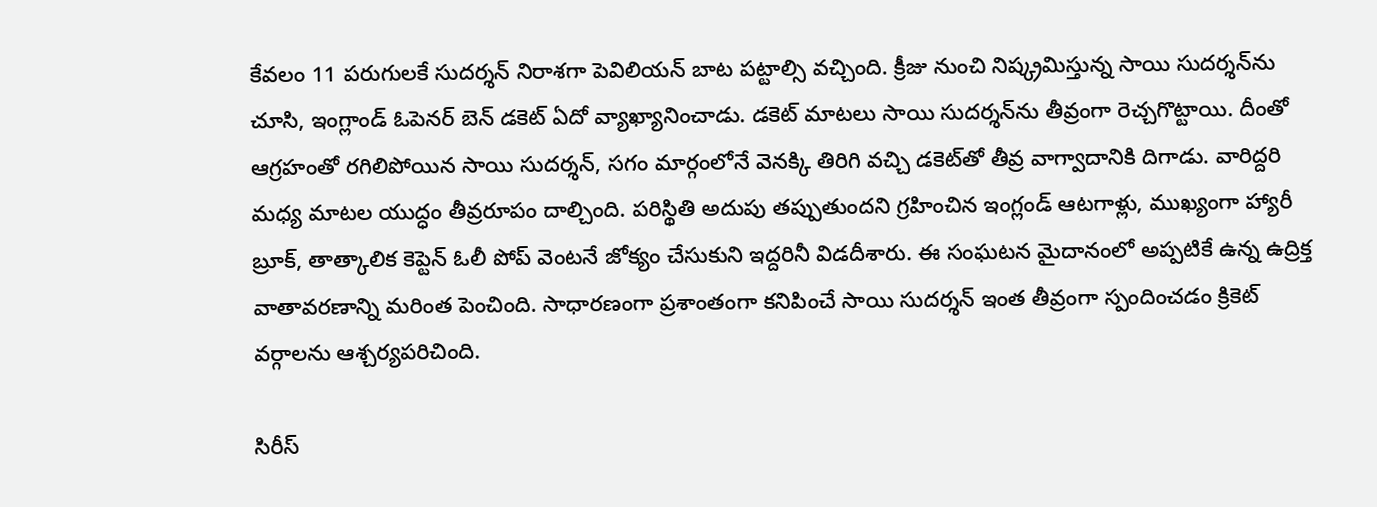కేవలం 11 పరుగులకే సుదర్శన్ నిరాశగా పెవిలియన్ బాట పట్టాల్సి వచ్చింది. క్రీజు నుంచి నిష్క్రమిస్తున్న సాయి సుదర్శన్‌ను చూసి, ఇంగ్లాండ్ ఓపెనర్ బెన్ డకెట్ ఏదో వ్యాఖ్యానించాడు. డకెట్ మాటలు సాయి సుదర్శన్‌ను తీవ్రంగా రెచ్చగొట్టాయి. దీంతో ఆగ్రహంతో రగిలిపోయిన సాయి సుదర్శన్, సగం మార్గంలోనే వెనక్కి తిరిగి వచ్చి డకెట్‌తో తీవ్ర వాగ్వాదానికి దిగాడు. వారిద్దరి మధ్య మాటల యుద్ధం తీవ్రరూపం దాల్చింది. పరిస్థితి అదుపు తప్పుతుందని గ్రహించిన ఇంగ్లండ్ ఆటగాళ్లు, ముఖ్యంగా హ్యారీ బ్రూక్, తాత్కాలిక కెప్టెన్ ఓలీ పోప్ వెంటనే జోక్యం చేసుకుని ఇద్దరినీ విడదీశారు. ఈ సంఘటన మైదానంలో అప్పటికే ఉన్న ఉద్రిక్త వాతావరణాన్ని మరింత పెంచింది. సాధారణంగా ప్రశాంతంగా కనిపించే సాయి సుదర్శన్ ఇంత తీవ్రంగా స్పందించడం క్రికెట్ వర్గాలను ఆశ్చర్యపరిచింది.

సిరీస్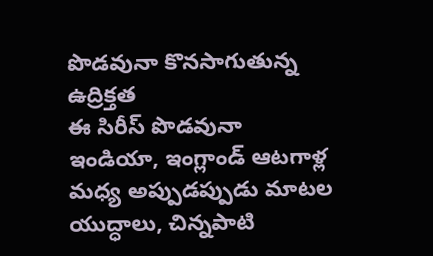పొడవునా కొనసాగుతున్న ఉద్రిక్తత
ఈ సిరీస్ పొడవునా ఇండియా, ఇంగ్లాండ్ ఆటగాళ్ల మధ్య అప్పుడప్పుడు మాటల యుద్ధాలు, చిన్నపాటి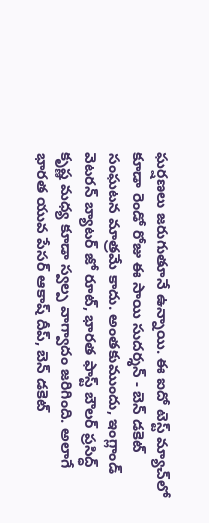ఘర్షణలు జరుగుతూనే ఉన్నాయి. ఈ ఐదో టెస్ట్ మ్యాచ్‌లో కూడా రెండో రోజు ఈ సాయి సుదర్శన్ - బెన్ డకెట్ సంఘటన మాత్రమే కాదు. అంతకుముందు, ఇంగ్లాండ్ వెటరన్ బ్యాటర్ జో రూట్, భారత ఫాస్ట్ బౌలర్ ప్రసిద్ధ్ కృష్ణ మధ్య కూడా స్వల్ప వాగ్వాదం జరిగింది. అలాగే భారత యువ పేసర్ ఆకాష్ దీప్, బెన్ డకెట్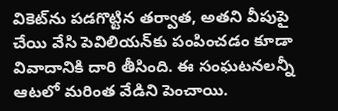వికెట్‌ను పడగొట్టిన తర్వాత, అతని వీపుపై చేయి వేసి పెవిలియన్‌కు పంపించడం కూడా వివాదానికి దారి తీసింది. ఈ సంఘటనలన్నీ ఆటలో మరింత వేడిని పెంచాయి.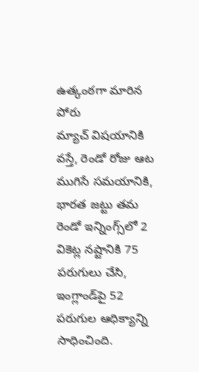ఉత్కంఠగా మారిన పోరు
మ్యాచ్ విషయానికి వస్తే, రెండో రోజు ఆట ముగిసే సమయానికి, భారత జట్టు తమ రెండో ఇన్నింగ్స్‌లో 2 వికెట్ల నష్టానికి 75 పరుగులు చేసి, ఇంగ్లాండ్‌పై 52 పరుగుల ఆధిక్యాన్ని సాధించింది.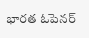భారత ఓపెనర్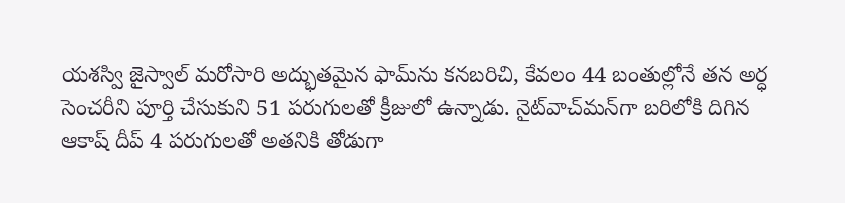యశస్వి జైస్వాల్ మరోసారి అద్భుతమైన ఫామ్‌ను కనబరిచి, కేవలం 44 బంతుల్లోనే తన అర్ధ సెంచరీని పూర్తి చేసుకుని 51 పరుగులతో క్రీజులో ఉన్నాడు. నైట్‌వాచ్‌మన్‌గా బరిలోకి దిగిన ఆకాష్ దీప్ 4 పరుగులతో అతనికి తోడుగా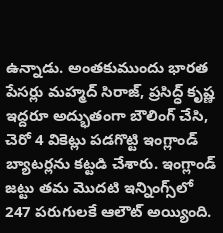ఉన్నాడు. అంతకుముందు భారత పేసర్లు మహ్మద్ సిరాజ్, ప్రసిద్ధ్ కృష్ణ ఇద్దరూ అద్భుతంగా బౌలింగ్ చేసి, చెరో 4 వికెట్లు పడగొట్టి ఇంగ్లాండ్ బ్యాటర్లను కట్టడి చేశారు. ఇంగ్లాండ్ జట్టు తమ మొదటి ఇన్నింగ్స్‌లో 247 పరుగులకే ఆలౌట్ అయ్యింది.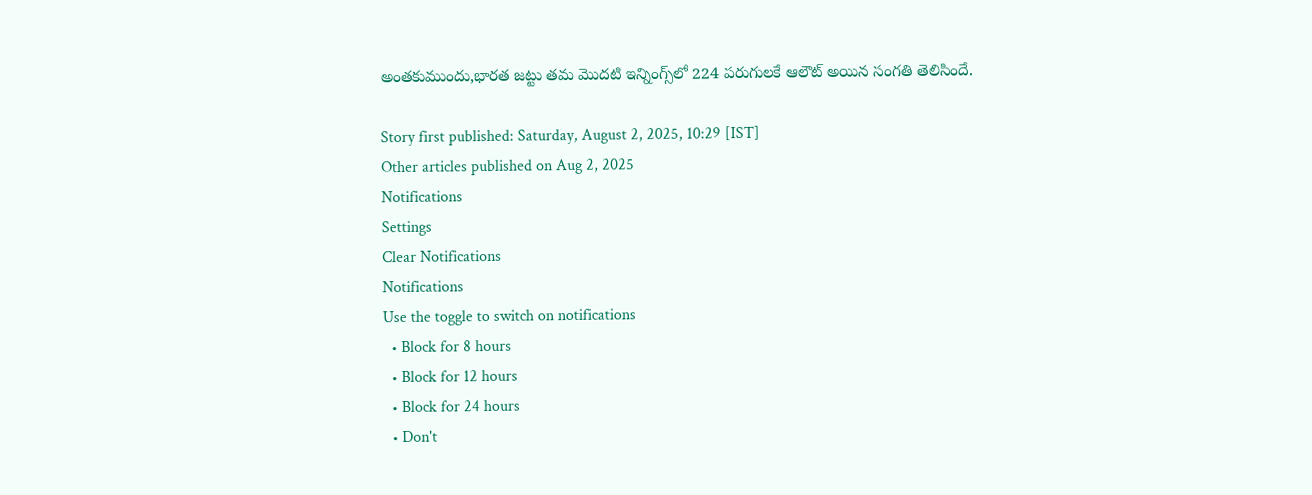అంతకుముందు,భారత జట్టు తమ మొదటి ఇన్నింగ్స్‌లో 224 పరుగులకే ఆలౌట్ అయిన సంగతి తెలిసిందే.

Story first published: Saturday, August 2, 2025, 10:29 [IST]
Other articles published on Aug 2, 2025
Notifications
Settings
Clear Notifications
Notifications
Use the toggle to switch on notifications
  • Block for 8 hours
  • Block for 12 hours
  • Block for 24 hours
  • Don't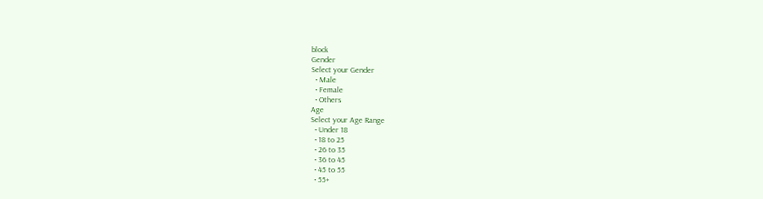block
Gender
Select your Gender
  • Male
  • Female
  • Others
Age
Select your Age Range
  • Under 18
  • 18 to 25
  • 26 to 35
  • 36 to 45
  • 45 to 55
  • 55+